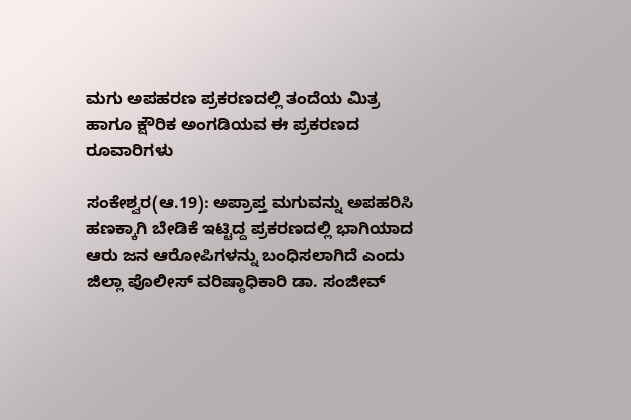ಮಗು ಅಪಹರಣ ಪ್ರಕರಣದಲ್ಲಿ ತಂದೆಯ ಮಿತ್ರ ಹಾಗೂ ಕ್ಷೌರಿಕ ಅಂಗಡಿಯವ ಈ ಪ್ರಕರಣದ ರೂವಾರಿಗಳು

ಸಂಕೇಶ್ವರ(ಆ.19): ಅಪ್ರಾಪ್ತ ಮಗುವನ್ನು ಅಪಹರಿಸಿ ಹಣಕ್ಕಾಗಿ ಬೇಡಿಕೆ ಇಟ್ಟಿದ್ದ ಪ್ರಕರಣದಲ್ಲಿ ಭಾಗಿಯಾದ ಆರು ಜನ ಆರೋಪಿಗಳನ್ನು ಬಂಧಿಸಲಾಗಿದೆ ಎಂದು ಜಿಲ್ಲಾ ಪೊಲೀಸ್‌ ವರಿಷ್ಠಾಧಿಕಾರಿ ಡಾ. ಸಂಜೀವ್‌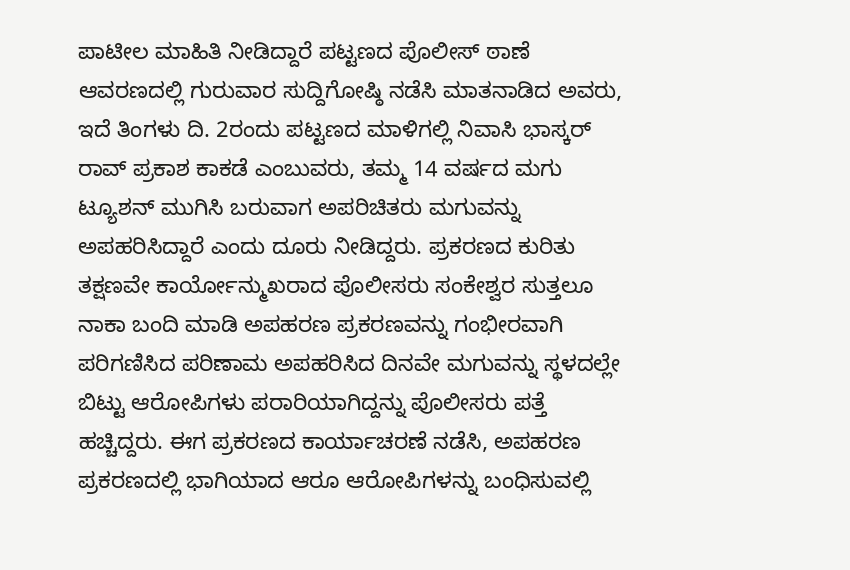ಪಾಟೀಲ ಮಾಹಿತಿ ನೀಡಿದ್ದಾರೆ ಪಟ್ಟಣದ ಪೊಲೀಸ್‌ ಠಾಣೆ ಆವರಣದಲ್ಲಿ ಗುರುವಾರ ಸುದ್ದಿಗೋಷ್ಠಿ ನಡೆಸಿ ಮಾತನಾಡಿದ ಅವರು, ಇದೆ ತಿಂಗಳು ದಿ. 2ರಂದು ಪಟ್ಟಣದ ಮಾಳಿಗಲ್ಲಿ ನಿವಾಸಿ ಭಾಸ್ಕರ್‌ ರಾವ್‌ ಪ್ರಕಾಶ ಕಾಕಡೆ ಎಂಬುವರು, ತಮ್ಮ 14 ವರ್ಷದ ಮಗು ಟ್ಯೂಶನ್‌ ಮುಗಿಸಿ ಬರುವಾಗ ಅಪರಿಚಿತರು ಮಗುವನ್ನು ಅಪಹರಿಸಿದ್ದಾರೆ ಎಂದು ದೂರು ನೀಡಿದ್ದರು. ಪ್ರಕರಣದ ಕುರಿತು ತಕ್ಷಣವೇ ಕಾರ್ಯೋನ್ಮುಖರಾದ ಪೊಲೀಸರು ಸಂಕೇಶ್ವರ ಸುತ್ತಲೂ ನಾಕಾ ಬಂದಿ ಮಾಡಿ ಅಪಹರಣ ಪ್ರಕರಣವನ್ನು ಗಂಭೀರವಾಗಿ ಪರಿಗಣಿಸಿದ ಪರಿಣಾಮ ಅಪಹರಿಸಿದ ದಿನವೇ ಮಗುವನ್ನು ಸ್ಥಳದಲ್ಲೇ ಬಿಟ್ಟು ಆರೋಪಿಗಳು ಪರಾರಿಯಾಗಿದ್ದನ್ನು ಪೊಲೀಸರು ಪತ್ತೆ ಹಚ್ಚಿದ್ದರು. ಈಗ ಪ್ರಕರಣದ ಕಾರ್ಯಾಚರಣೆ ನಡೆಸಿ, ಅಪಹರಣ ಪ್ರಕರಣದಲ್ಲಿ ಭಾಗಿಯಾದ ಆರೂ ಆರೋಪಿಗಳನ್ನು ಬಂಧಿಸುವಲ್ಲಿ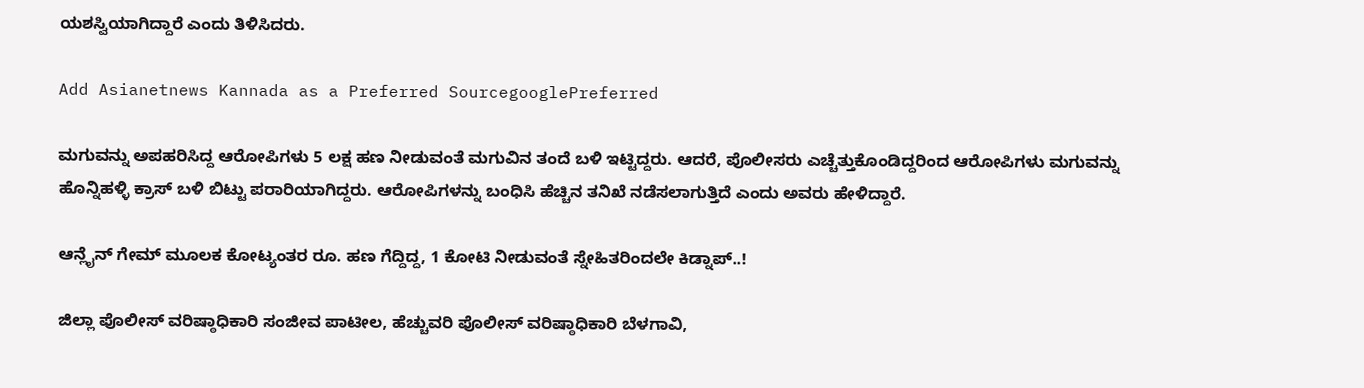ಯಶಸ್ವಿಯಾಗಿದ್ದಾರೆ ಎಂದು ತಿಳಿಸಿದರು.

Add Asianetnews Kannada as a Preferred SourcegooglePreferred

ಮಗುವನ್ನು ಅಪಹರಿಸಿದ್ದ ಆರೋಪಿಗಳು 5 ಲಕ್ಷ ಹಣ ನೀಡುವಂತೆ ಮಗುವಿನ ತಂದೆ ಬಳಿ ಇಟ್ಟಿದ್ದರು. ಆದರೆ, ಪೊಲೀಸರು ಎಚ್ಚೆತ್ತುಕೊಂಡಿದ್ದರಿಂದ ಆರೋಪಿಗಳು ಮಗುವನ್ನು ಹೊನ್ನಿಹಳ್ಳಿ ಕ್ರಾಸ್‌ ಬಳಿ ಬಿಟ್ಟು ಪರಾರಿಯಾಗಿದ್ದರು. ಆರೋಪಿಗಳನ್ನು ಬಂಧಿಸಿ ಹೆಚ್ಚಿನ ತನಿಖೆ ನಡೆಸಲಾಗುತ್ತಿದೆ ಎಂದು ಅವರು ಹೇಳಿದ್ದಾರೆ.

ಆನ್ಲೈನ್ ಗೇಮ್ ಮೂಲಕ ಕೋಟ್ಯಂತರ ರೂ. ಹಣ ಗೆದ್ದಿದ್ದ, 1 ಕೋಟಿ‌ ನೀಡುವಂತೆ ಸ್ನೇಹಿತರಿಂದಲೇ ಕಿಡ್ನಾಪ್‌..!

ಜಿಲ್ಲಾ ಪೊಲೀಸ್‌ ವರಿಷ್ಠಾಧಿಕಾರಿ ಸಂಜೀವ ಪಾಟೀಲ, ಹೆಚ್ಚುವರಿ ಪೊಲೀಸ್‌ ವರಿಷ್ಠಾಧಿಕಾರಿ ಬೆಳಗಾವಿ,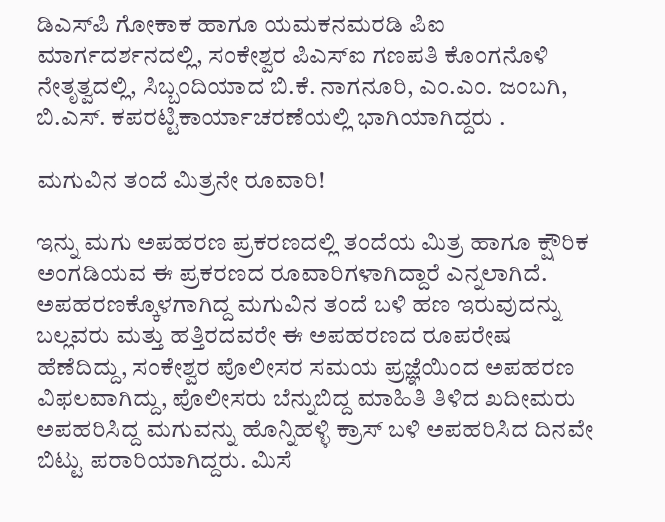ಡಿಎಸ್‌ಪಿ ಗೋಕಾಕ ಹಾಗೂ ಯಮಕನಮರಡಿ ಪಿಐ ಮಾರ್ಗದರ್ಶನದಲ್ಲಿ, ಸಂಕೇಶ್ವರ ಪಿಎಸ್‌ಐ ಗಣಪತಿ ಕೊಂಗನೊಳಿ ನೇತೃತ್ವದಲ್ಲಿ, ಸಿಬ್ಬಂದಿಯಾದ ಬಿ.ಕೆ. ನಾಗನೂರಿ, ಎಂ.ಎಂ. ಜಂಬಗಿ, ಬಿ.ಎಸ್‌. ಕಪರಟ್ಟಿಕಾರ್ಯಾಚರಣೆಯಲ್ಲಿ ಭಾಗಿಯಾಗಿದ್ದರು .

ಮಗುವಿನ ತಂದೆ ಮಿತ್ರನೇ ರೂವಾರಿ!

ಇನ್ನು ಮಗು ಅಪಹರಣ ಪ್ರಕರಣದಲ್ಲಿ ತಂದೆಯ ಮಿತ್ರ ಹಾಗೂ ಕ್ಷೌರಿಕ ಅಂಗಡಿಯವ ಈ ಪ್ರಕರಣದ ರೂವಾರಿಗಳಾಗಿದ್ದಾರೆ ಎನ್ನಲಾಗಿದೆ. ಅಪಹರಣಕ್ಕೊಳಗಾಗಿದ್ದ ಮಗುವಿನ ತಂದೆ ಬಳಿ ಹಣ ಇರುವುದನ್ನು ಬಲ್ಲವರು ಮತ್ತು ಹತ್ತಿರದವರೇ ಈ ಅಪಹರಣದ ರೂಪರೇಷ ಹೆಣೆದಿದ್ದು, ಸಂಕೇಶ್ವರ ಪೊಲೀಸರ ಸಮಯ ಪ್ರಜ್ಞೆಯಿಂದ ಅಪಹರಣ ವಿಫಲವಾಗಿದ್ದು, ಪೊಲೀಸರು ಬೆನ್ನುಬಿದ್ದ ಮಾಹಿತಿ ತಿಳಿದ ಖದೀಮರು ಅಪಹರಿಸಿದ್ದ ಮಗುವನ್ನು ಹೊನ್ನಿಹಳ್ಳಿ ಕ್ರಾಸ್‌ ಬಳಿ ಅಪಹರಿಸಿದ ದಿನವೇ ಬಿಟ್ಟು ಪರಾರಿಯಾಗಿದ್ದರು. ಮಿಸೆ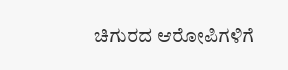ಚಿಗುರದ ಆರೋಪಿಗಳಿಗೆ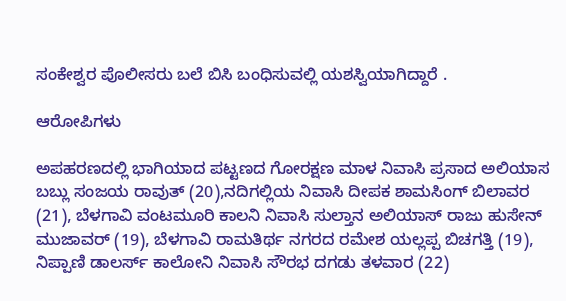ಸಂಕೇಶ್ವರ ಪೊಲೀಸರು ಬಲೆ ಬಿಸಿ ಬಂಧಿಸುವಲ್ಲಿ ಯಶಸ್ವಿಯಾಗಿದ್ದಾರೆ .

ಆರೋಪಿಗಳು

ಅಪಹರಣದಲ್ಲಿ ಭಾಗಿಯಾದ ಪಟ್ಟಣದ ಗೋರಕ್ಷಣ ಮಾಳ ನಿವಾಸಿ ಪ್ರಸಾದ ಅಲಿಯಾಸ ಬಬ್ಲು ಸಂಜಯ ರಾವುತ್‌ (20),ನದಿಗಲ್ಲಿಯ ನಿವಾಸಿ ದೀಪಕ ಶಾಮಸಿಂಗ್‌ ಬಿಲಾವರ (21), ಬೆಳಗಾವಿ ವಂಟಮೂರಿ ಕಾಲನಿ ನಿವಾಸಿ ಸುಲ್ತಾನ ಅಲಿಯಾಸ್‌ ರಾಜು ಹುಸೇನ್‌ ಮುಜಾವರ್‌ (19), ಬೆಳಗಾವಿ ರಾಮತಿರ್ಥ ನಗರದ ರಮೇಶ ಯಲ್ಲಪ್ಪ ಬಿಚಗತ್ತಿ (19), ನಿಪ್ಪಾಣಿ ಡಾಲರ್ಸ್‌ ಕಾಲೋನಿ ನಿವಾಸಿ ಸೌರಭ ದಗಡು ತಳವಾರ (22)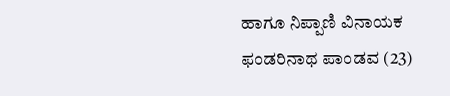ಹಾಗೂ ನಿಪ್ಪಾಣಿ ವಿನಾಯಕ ಫಂಡರಿನಾಥ ಪಾಂಡವ (23)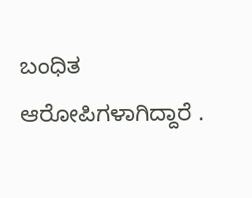ಬಂಧಿತ ಆರೋಪಿಗಳಾಗಿದ್ದಾರೆ .